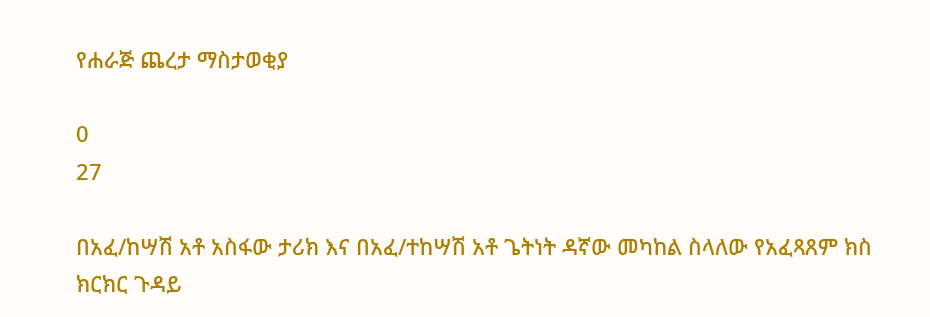የሐራጅ ጨረታ ማስታወቂያ

0
27

በአፈ/ከሣሽ አቶ አስፋው ታሪክ እና በአፈ/ተከሣሽ አቶ ጌትነት ዳኛው መካከል ስላለው የአፈጻጸም ክስ ክርክር ጉዳይ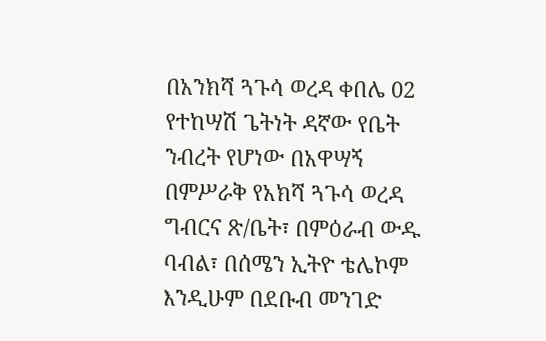በአንክሻ ጓጉሳ ወረዳ ቀበሌ 02 የተከሣሽ ጌትነት ዳኛው የቤት ንብረት የሆነው በአዋሣኝ በምሥራቅ የአክሻ ጓጉሳ ወረዳ ግብርና ጽ/ቤት፣ በምዕራብ ውዱ ባብል፣ በሰሜን ኢትዮ ቴሌኮም እንዲሁም በደቡብ መንገድ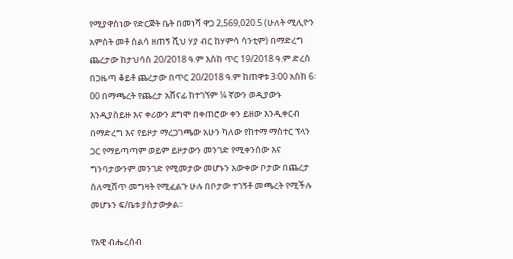የሚያዋስነው የድርጅት ቤት በመነሻ ዋጋ 2,569,020.5 (ሁለት ሚሊዮን አምስት መቶ ስልሳ ዘጠኝ ሺህ ሃያ ብር ከሃምሳ ሳንቲም) በማድረግ ጨረታው ከታህሳስ 20/2018 ዓ.ም እስከ ጥር 19/2018 ዓ.ም ድረስ በጋዜጣ ቆይቶ ጨረታው በጥር 20/2018 ዓ.ም ከጠዋቱ 3፡00 አስከ 6፡00 በማጫረት የጨረታ አሸናፊ ከተገኘም ¼ ኛውን ወዲያውኑ እንዲያስይዙ እና ቀሪውን ደግሞ በቀጠሮው ቀን ይዘው እንዲቀርብ በማድረግ እና የይዞታ ማረጋገጫው አሁን ካለው የከተማ ማስተር ፕላን ጋር የማይጣጣም ወይም ይዞታውን መንገድ የሚቀንሰው እና ግንባታውንም መንገድ የሚመታው መሆኑን አውቀው ቦታው በጨረታ ስለሚሸጥ መግዛት የሚፈልጉ ሁሉ በቦታው ተገኝቶ መጫረት የሚችሉ መሆኑን ፍ/ቤቱ ያስታውቃል፡፡

የአዊ ብሔረሰብ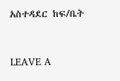አስተዳደር ከፍ/ቤት



LEAVE A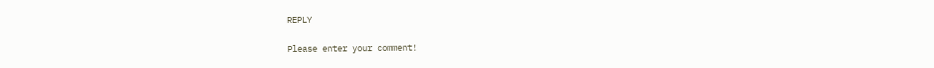REPLY

Please enter your comment!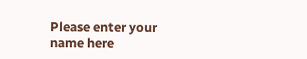Please enter your name here